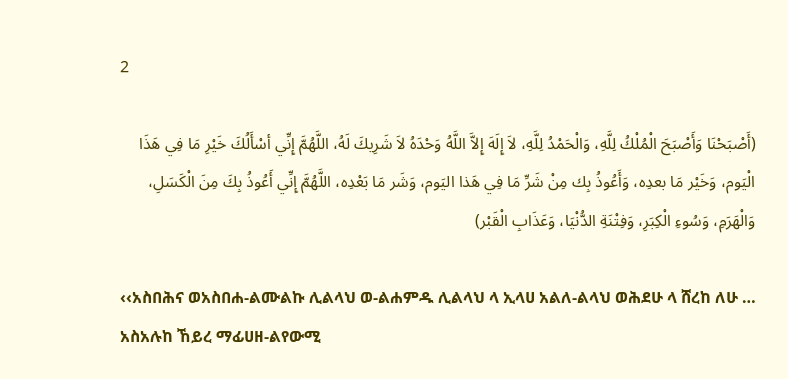2

(أَصْبَحْنَا وَأَصْبَحَ الْمُلْكُ لِلَّهِ، وَالْحَمْدُ لِلَّهِ، لاَ إِلَهَ إِلاَّ اللَّهُ وَحْدَهُ لاَ شَرِيكَ لَهُ، اللَّهُمَّ إِنِّي أسْأَلُكَ خَيْرِ مَا فِي هَذَا الْيَوم، وَخَيْر مَا بعدِه، وَأَعُوذُ بِك مِنْ شَرِّ مَا فِي هَذا اليَوم، وَشَر مَا بَعْدِه، اللَّهُمَّ إِنِّي أَعُوذُ بِكَ مِنَ الْكَسَلِ، وَالْهَرَمِ، وَسُوءِ الْكِبَرِ، وَفِتْنَةِ الدُّنْيَا، وَعَذَابِ الْقَبْر)

‹‹አስበሕና ወአስበሐ-ልሙልኩ ሊልላህ ወ-ልሐምዱ ሊልላህ ላ ኢላሀ አልለ-ልላህ ወሕደሁ ላ ሸረከ ለሁ … አስአሉከ ኸይረ ማፊሀዘ-ልየውሚ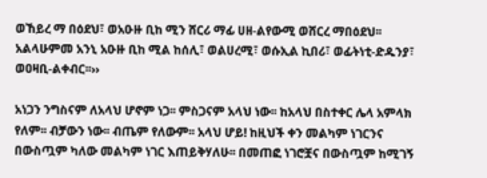ወኸይረ ማ በዕደህ፣ ወአዑዙ ቢከ ሚን ሸርሪ ማፊ ሀዘ-ልየውሚ ወሸርረ ማበዕደህ፡፡ አልላሁምመ አንኒ አዑዙ ቢከ ሚል ከሰሊ፣ ወልሀረሚ፣ ወሱኢል ኪበሪ፣ ወፊትነቲ-ድዱንያ፣ ወዐዛቢ-ልቀብር፡፡››

አነጋን ንግስናም ለአላህ ሆኖም ነጋ፡፡ ምስጋናም አላህ ነው፡፡ ከአላህ በስተቀር ሌላ አምላክ የለም፡፡ ብቻውን ነው፡፡ ብጤም የለውም፡፡ አላህ ሆይ! ከዚህች ቀን መልካም ነገርንና በውስጧም ካለው መልካም ነገር እጠይቅሃለሁ፡፡ በመጠፎ ነገሮቿና በውስጧም ከሚገኝ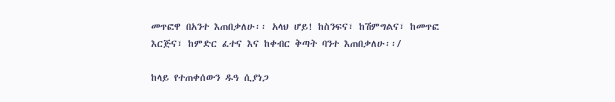መጥፎዋ በአንተ እጠበቃለሁ፡፡ አላህ ሆይ! ከስንፍና፣ ከሽምግልና፣ ከመጥፎ እርጅና፣ ከምድር ፈተና እና ከቀብር ቅጣት ባንተ እጠበቃለሁ፡፡/

ከላይ የተጠቀሰውን ዱዓ ሲያነጋ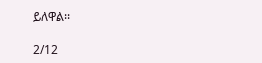ይለዋል፡፡

2/12